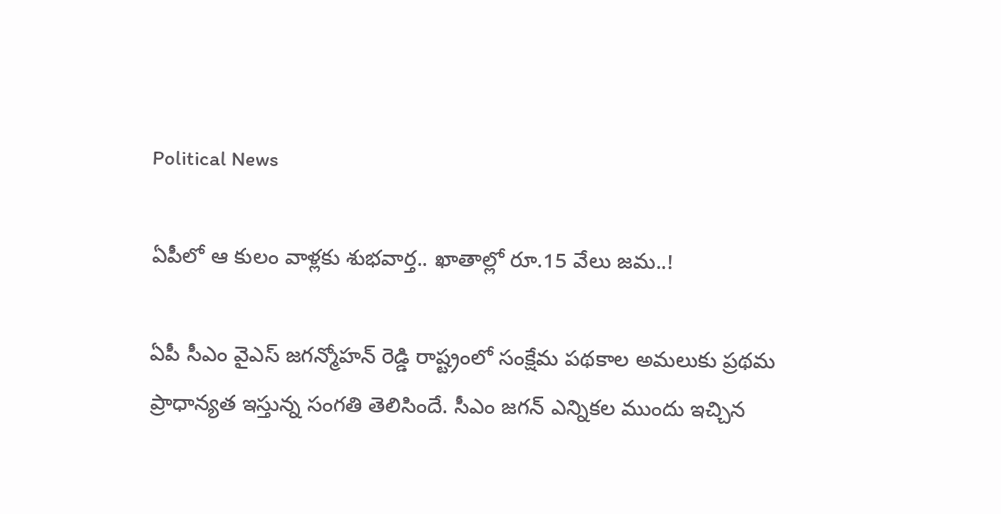Political News

ఏపీలో ఆ కులం వాళ్లకు శుభవార్త.. ఖాతాల్లో రూ.15 వేలు జమ..!

ఏపీ సీఎం వైఎస్ జగన్మోహన్ రెడ్డి రాష్ట్రంలో సంక్షేమ పథకాల అమలుకు ప్రథమ ప్రాధాన్యత ఇస్తున్న సంగతి తెలిసిందే. సీఎం జగన్ ఎన్నికల ముందు ఇచ్చిన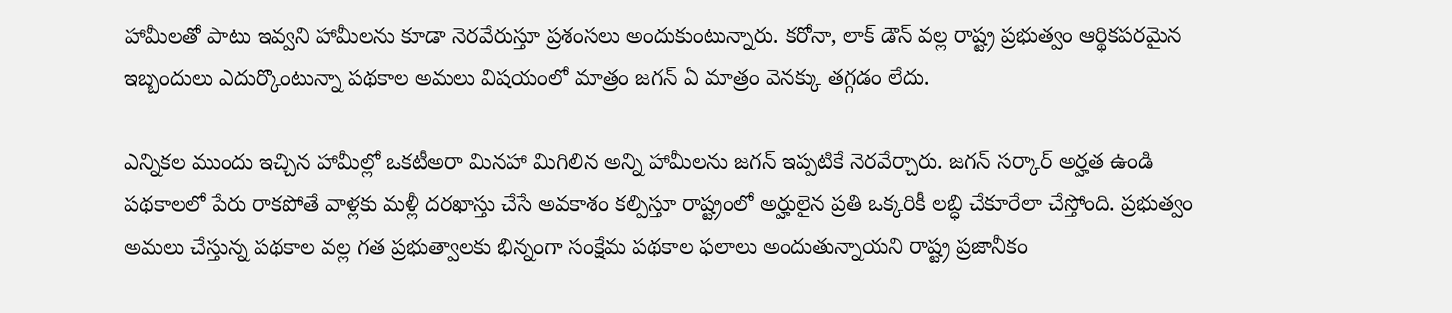హామీలతో పాటు ఇవ్వని హామీలను కూడా నెరవేరుస్తూ ప్రశంసలు అందుకుంటున్నారు. కరోనా, లాక్ డౌన్ వల్ల రాష్ట్ర ప్రభుత్వం ఆర్థికపరమైన ఇబ్బందులు ఎదుర్కొంటున్నా పథకాల అమలు విషయంలో మాత్రం జగన్ ఏ మాత్రం వెనక్కు తగ్గడం లేదు.

ఎన్నికల ముందు ఇచ్చిన హామీల్లో ఒకటీఅరా మినహా మిగిలిన అన్ని హామీలను జగన్ ఇప్పటికే నెరవేర్చారు. జగన్ సర్కార్ అర్హత ఉండి పథకాలలో పేరు రాకపోతే వాళ్లకు మళ్లీ దరఖాస్తు చేసే అవకాశం కల్పిస్తూ రాష్ట్రంలో అర్హులైన ప్రతి ఒక్కరికీ లబ్ధి చేకూరేలా చేస్తోంది. ప్రభుత్వం అమలు చేస్తున్న పథకాల వల్ల గత ప్రభుత్వాలకు భిన్నంగా సంక్షేమ పథకాల ఫలాలు అందుతున్నాయని రాష్ట్ర ప్రజానీకం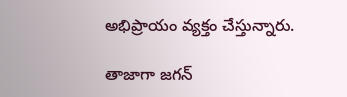అభిప్రాయం వ్యక్తం చేస్తున్నారు.

తాజాగా జగన్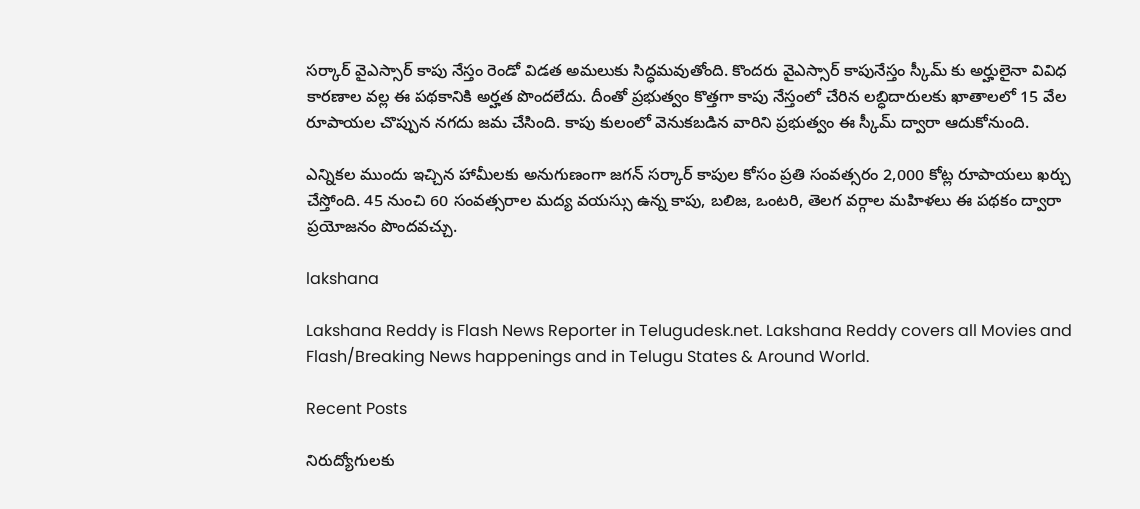సర్కార్ వైఎస్సార్ కాపు నేస్తం రెండో విడత అమలుకు సిద్ధమవుతోంది. కొందరు వైఎస్సార్ కాపునేస్తం స్కీమ్ కు అర్హులైనా వివిధ కారణాల వల్ల ఈ పథకానికి అర్హత పొందలేదు. దీంతో ప్రభుత్వం కొత్తగా కాపు నేస్తంలో చేరిన లబ్ధిదారులకు ఖాతాలలో 15 వేల రూపాయల చొప్పున నగదు జమ చేసింది. కాపు కులంలో వెనుకబడిన వారిని ప్రభుత్వం ఈ స్కీమ్ ద్వారా ఆదుకోనుంది.

ఎన్నికల ముందు ఇచ్చిన హామీలకు అనుగుణంగా జగన్ సర్కార్ కాపుల కోసం ప్రతి సంవత్సరం 2,000 కోట్ల రూపాయలు ఖర్చు చేస్తోంది. 45 నుంచి 60 సంవత్సరాల మద్య వయస్సు ఉన్న కాపు, బలిజ, ఒంటరి, తెలగ వర్గాల మహిళలు ఈ పథకం ద్వారా ప్రయోజనం పొందవచ్చు.

lakshana

Lakshana Reddy is Flash News Reporter in Telugudesk.net. Lakshana Reddy covers all Movies and Flash/Breaking News happenings and in Telugu States & Around World.

Recent Posts

నిరుద్యోగులకు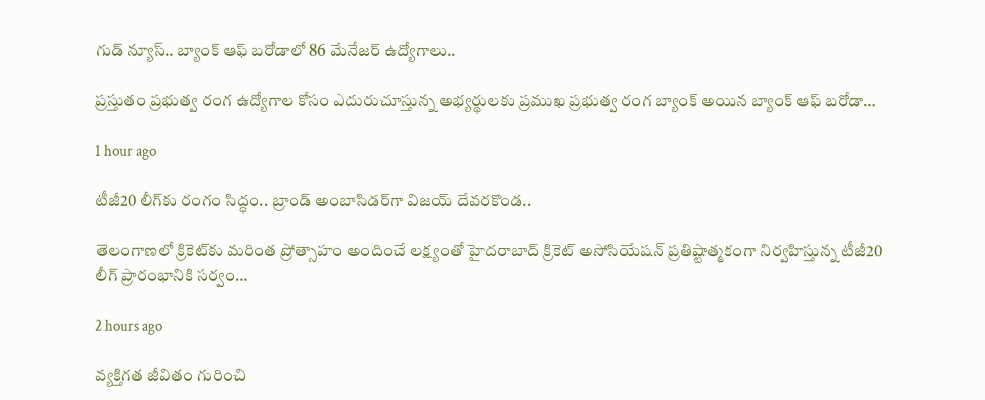గుడ్ న్యూస్.. బ్యాంక్ ఆఫ్ బరోడాలో 86 మేనేజర్ ఉద్యోగాలు..

ప్రస్తుతం ప్రభుత్వ రంగ ఉద్యోగాల కోసం ఎదురుచూస్తున్న అభ్యర్థులకు ప్రముఖ ప్రభుత్వ రంగ బ్యాంక్ అయిన బ్యాంక్ ఆఫ్ బరోడా…

1 hour ago

టీజీ20 లీగ్‌కు రంగం సిద్ధం.. బ్రాండ్ అంబాసిడర్‌గా విజయ్ దేవరకొండ..

తెలంగాణలో క్రికెట్‌కు మరింత ప్రోత్సాహం అందించే లక్ష్యంతో హైదరాబాద్ క్రికెట్ అసోసియేషన్ ప్రతిష్టాత్మకంగా నిర్వహిస్తున్న టీజీ20 లీగ్ ప్రారంభానికి సర్వం…

2 hours ago

వ్యక్తిగత జీవితం గురించి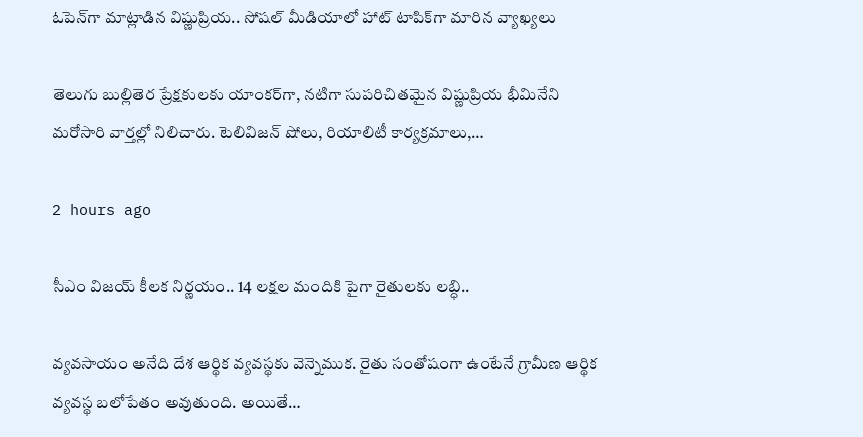ఓపెన్‌గా మాట్లాడిన విష్ణుప్రియ.. సోషల్ మీడియాలో హాట్ టాపిక్‌గా మారిన వ్యాఖ్యలు

తెలుగు బుల్లితెర ప్రేక్షకులకు యాంకర్‌గా, నటిగా సుపరిచితమైన విష్ణుప్రియ భీమినేని మరోసారి వార్తల్లో నిలిచారు. టెలివిజన్ షోలు, రియాలిటీ కార్యక్రమాలు,…

2 hours ago

సీఎం విజయ్ కీలక నిర్ణయం.. 14 లక్షల మందికి పైగా రైతులకు లబ్ధి..

వ్యవసాయం అనేది దేశ ఆర్థిక వ్యవస్థకు వెన్నెముక. రైతు సంతోషంగా ఉంటేనే గ్రామీణ ఆర్థిక వ్యవస్థ బలోపేతం అవుతుంది. అయితే…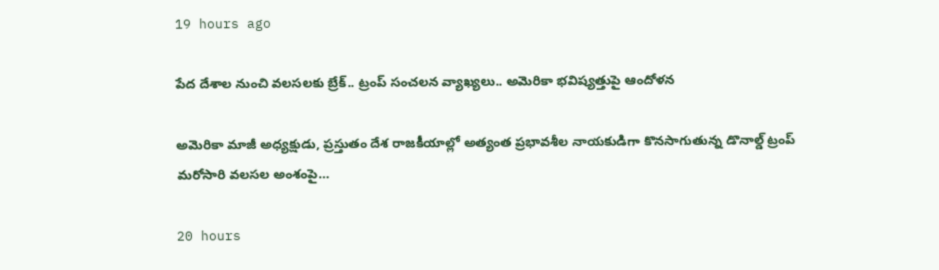19 hours ago

పేద దేశాల నుంచి వలసలకు బ్రేక్.. ట్రంప్ సంచలన వ్యాఖ్యలు.. అమెరికా భవిష్యత్తుపై ఆందోళన

అమెరికా మాజీ అధ్యక్షుడు, ప్రస్తుతం దేశ రాజకీయాల్లో అత్యంత ప్రభావశీల నాయకుడిగా కొనసాగుతున్న డొనాల్డ్ ట్రంప్ మరోసారి వలసల అంశంపై…

20 hours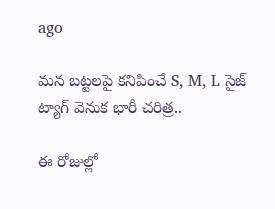ago

మన బట్టలపై కనిపించే S, M, L సైజ్ ట్యాగ్ వెనుక భారీ చరిత్ర..

ఈ రోజుల్లో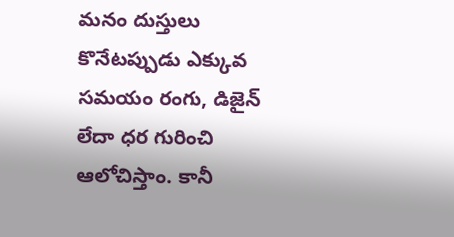మనం దుస్తులు కొనేటప్పుడు ఎక్కువ సమయం రంగు, డిజైన్ లేదా ధర గురించి ఆలోచిస్తాం. కానీ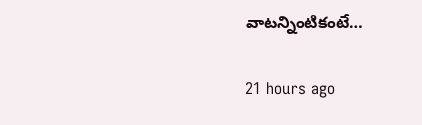వాటన్నింటికంటే…

21 hours ago